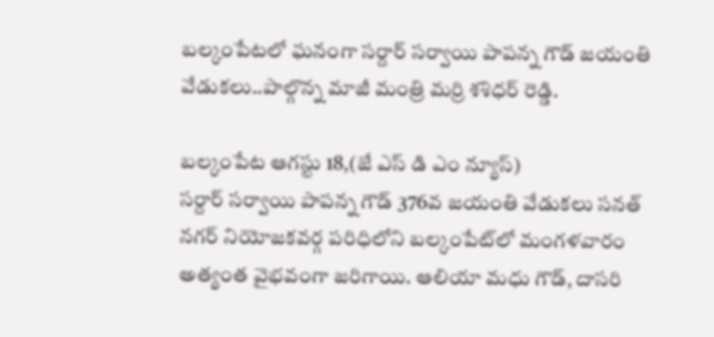బల్కంపేటలో ఘనంగా సర్దార్ సర్వాయి పాపన్న గౌడ్ జయంతి వేడుకలు..పాల్గొన్న మాజీ మంత్రి మర్రి శశిధర్ రెడ్డి.

బల్కంపేట ఆగస్టు 18,(జే ఎస్ డి ఎం న్యూస్)
సర్దార్ సర్వాయి పాపన్న గౌడ్ 376వ జయంతి వేడుకలు సనత్ నగర్ నియోజకవర్గ పరిధిలోని బల్కంపేట్‌లో మంగళవారం అత్యంత వైభవంగా జరిగాయి. ఆలియా మధు గౌడ్, దాసరి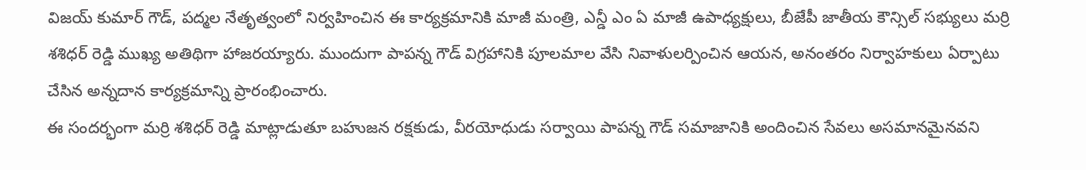విజయ్ కుమార్ గౌడ్, పద్మల నేతృత్వంలో నిర్వహించిన ఈ కార్యక్రమానికి మాజీ మంత్రి, ఎన్డీ ఎం ఏ మాజీ ఉపాధ్యక్షులు, బీజేపీ జాతీయ కౌన్సిల్ సభ్యులు మర్రి శశిధర్ రెడ్డి ముఖ్య అతిథిగా హాజరయ్యారు. ముందుగా పాపన్న గౌడ్ విగ్రహానికి పూలమాల వేసి నివాళులర్పించిన ఆయన, అనంతరం నిర్వాహకులు ఏర్పాటు చేసిన అన్నదాన కార్యక్రమాన్ని ప్రారంభించారు.
ఈ సందర్భంగా మర్రి శశిధర్ రెడ్డి మాట్లాడుతూ బహుజన రక్షకుడు, వీరయోధుడు సర్వాయి పాపన్న గౌడ్ సమాజానికి అందించిన సేవలు అసమానమైనవని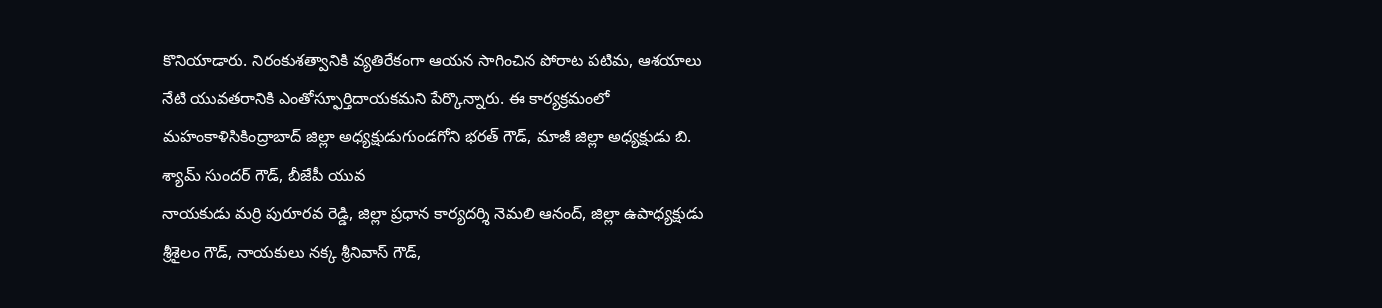కొనియాడారు. నిరంకుశత్వానికి వ్యతిరేకంగా ఆయన సాగించిన పోరాట పటిమ, ఆశయాలు నేటి యువతరానికి ఎంతోస్ఫూర్తిదాయకమని పేర్కొన్నారు. ఈ కార్యక్రమంలో మహంకాళిసికింద్రాబాద్ జిల్లా అధ్యక్షుడుగుండగోని భరత్ గౌడ్, మాజీ జిల్లా అధ్యక్షుడు బి. శ్యామ్ సుందర్ గౌడ్, బీజేపీ యువ
నాయకుడు మర్రి పురూరవ రెడ్డి, జిల్లా ప్రధాన కార్యదర్శి నెమలి ఆనంద్, జిల్లా ఉపాధ్యక్షుడు శ్రీశైలం గౌడ్, నాయకులు నక్క శ్రీనివాస్ గౌడ్,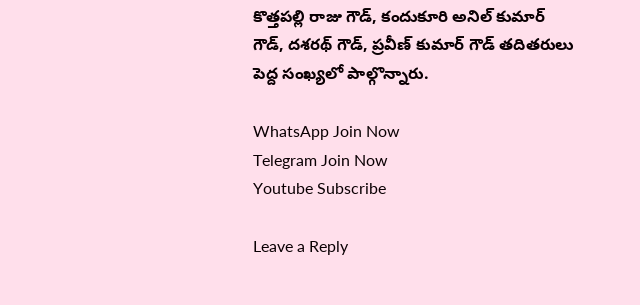కొత్తపల్లి రాజు గౌడ్, కందుకూరి అనిల్ కుమార్ గౌడ్, దశరథ్ గౌడ్, ప్రవీణ్ కుమార్ గౌడ్ తదితరులు పెద్ద సంఖ్యలో పాల్గొన్నారు.

WhatsApp Join Now
Telegram Join Now
Youtube Subscribe

Leave a Reply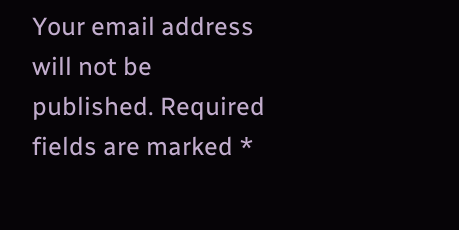Your email address will not be published. Required fields are marked *